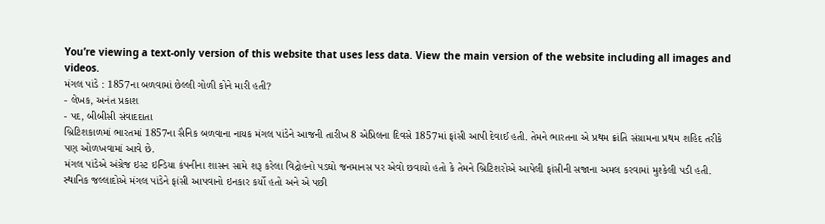You’re viewing a text-only version of this website that uses less data. View the main version of the website including all images and videos.
મંગલ પાંડે : 1857ના બળવામાં છેલ્લી ગોળી કોને મારી હતી?
- લેખક, અનંત પ્રકાશ
- પદ, બીબીસી સંવાદદાતા
બ્રિટિશકાળમાં ભારતમાં 1857ના સૈનિક બળવાના નાયક મંગલ પાંડેને આજની તારીખ 8 એપ્રિલના દિવસે 1857માં ફાંસી આપી દેવાઈ હતી. તેમને ભારતના એ પ્રથમ ક્રાંતિ સંગ્રામના પ્રથમ શહિદ તરીકે પણ ઓળખવામાં આવે છે.
મંગલ પાંડેએ અંગ્રેજ ઇસ્ટ ઇન્ડિયા કંપનીના શાસન સામે શરૂ કરેલા વિદ્રોહનો પડઘો જનમાનસ પર એવો છવાયો હતો કે તેમને બ્રિટિશરોએ આપેલી ફાંસીની સજાના અમલ કરવામાં મુશ્કેલી પડી હતી.
સ્થાનિક જલ્લાદોએ મંગલ પાંડેને ફાંસી આપવાનો ઇનકાર કર્યો હતો અને એ પછી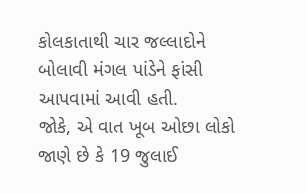કોલકાતાથી ચાર જલ્લાદોને બોલાવી મંગલ પાંડેને ફાંસી આપવામાં આવી હતી.
જોકે, એ વાત ખૂબ ઓછા લોકો જાણે છે કે 19 જુલાઈ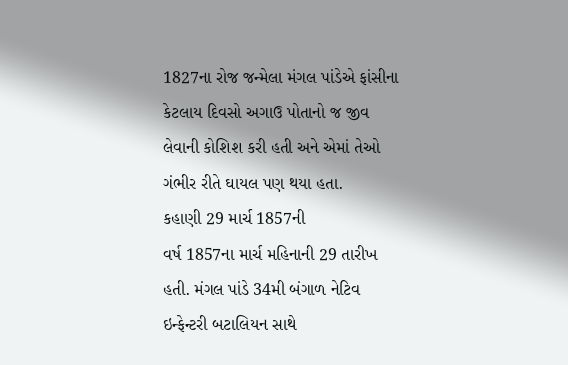1827ના રોજ જન્મેલા મંગલ પાંડેએ ફાંસીના કેટલાય દિવસો અગાઉ પોતાનો જ જીવ લેવાની કોશિશ કરી હતી અને એમાં તેઓ ગંભીર રીતે ઘાયલ પણ થયા હતા.
કહાણી 29 માર્ચ 1857ની
વર્ષ 1857ના માર્ચ મહિનાની 29 તારીખ હતી. મંગલ પાંડે 34મી બંગાળ નેટિવ ઇન્ફેન્ટરી બટાલિયન સાથે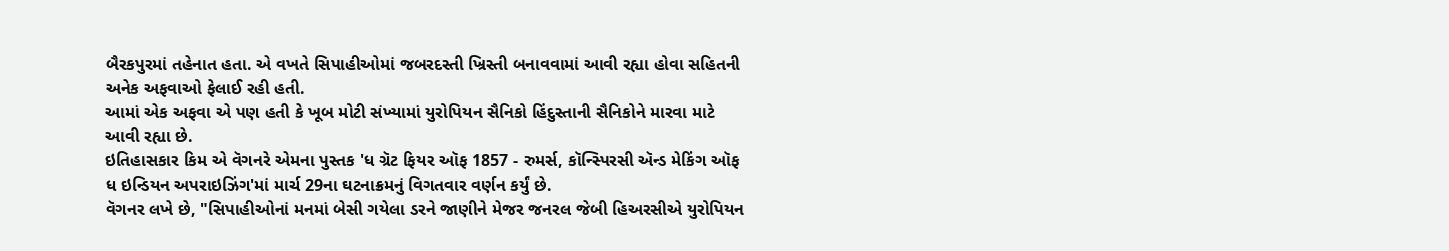બૈરકપુરમાં તહેનાત હતા. એ વખતે સિપાહીઓમાં જબરદસ્તી ખ્રિસ્તી બનાવવામાં આવી રહ્યા હોવા સહિતની અનેક અફવાઓ ફેલાઈ રહી હતી.
આમાં એક અફવા એ પણ હતી કે ખૂબ મોટી સંખ્યામાં યુરોપિયન સૈનિકો હિંદુસ્તાની સૈનિકોને મારવા માટે આવી રહ્યા છે.
ઇતિહાસકાર કિમ એ વૅગનરે એમના પુસ્તક 'ધ ગ્રૅટ ફિયર ઑફ 1857 - રુમર્સ, કૉન્સ્પિરસી ઍન્ડ મેકિંગ ઑફ ધ ઇન્ડિયન અપરાઇઝિંગ'માં માર્ચ 29ના ઘટનાક્રમનું વિગતવાર વર્ણન કર્યું છે.
વૅગનર લખે છે, "સિપાહીઓનાં મનમાં બેસી ગયેલા ડરને જાણીને મેજર જનરલ જેબી હિઅરસીએ યુરોપિયન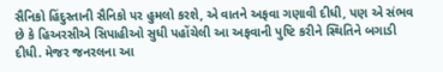સૈનિકો હિંદુસ્તાની સૈનિકો પર હુમલો કરશે, એ વાતને અફવા ગણાવી દીધી, પણ એ સંભવ છે કે હિઅરસીએ સિપાહીઓ સુધી પહોંચેલી આ અફવાની પુષ્ટિ કરીને સ્થિતિને બગાડી દીધી. મેજર જનરલના આ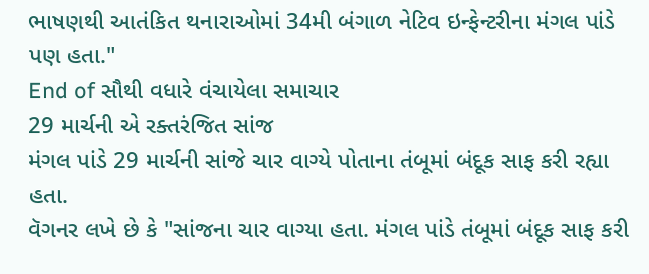ભાષણથી આતંકિત થનારાઓમાં 34મી બંગાળ નેટિવ ઇન્ફેન્ટરીના મંગલ પાંડે પણ હતા."
End of સૌથી વધારે વંચાયેલા સમાચાર
29 માર્ચની એ રક્તરંજિત સાંજ
મંગલ પાંડે 29 માર્ચની સાંજે ચાર વાગ્યે પોતાના તંબૂમાં બંદૂક સાફ કરી રહ્યા હતા.
વૅગનર લખે છે કે "સાંજના ચાર વાગ્યા હતા. મંગલ પાંડે તંબૂમાં બંદૂક સાફ કરી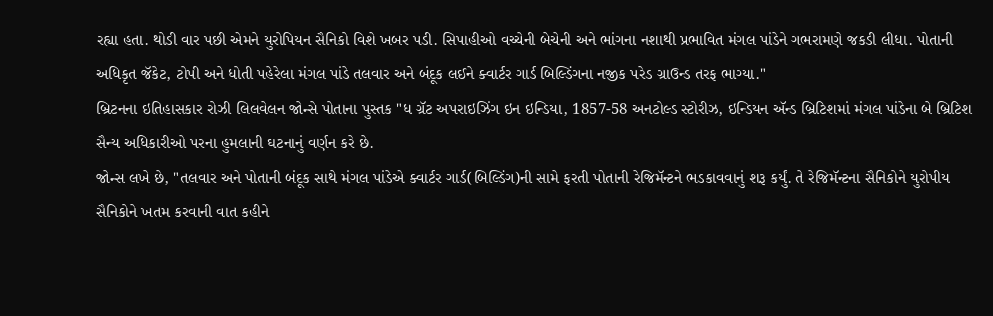રહ્યા હતા. થોડી વાર પછી એમને યુરોપિયન સૈનિકો વિશે ખબર પડી. સિપાહીઓ વચ્ચેની બેચેની અને ભાંગના નશાથી પ્રભાવિત મંગલ પાંડેને ગભરામણે જકડી લીધા. પોતાની અધિકૃત જૅકેટ, ટોપી અને ધોતી પહેરેલા મંગલ પાંડે તલવાર અને બંદૂક લઈને ક્વાર્ટર ગાર્ડ બિલ્ડિંગના નજીક પરેડ ગ્રાઉન્ડ તરફ ભાગ્યા."
બ્રિટનના ઇતિહાસકાર રોઝી લિલવેલન જોન્સે પોતાના પુસ્તક "ધ ગ્રૅટ અપરાઇઝિંગ ઇન ઇન્ડિયા, 1857-58 અનટોલ્ડ સ્ટોરીઝ, ઇન્ડિયન ઍન્ડ બ્રિટિશમાં મંગલ પાંડેના બે બ્રિટિશ સૈન્ય અધિકારીઓ પરના હુમલાની ઘટનાનું વર્ણન કરે છે.
જોન્સ લખે છે, "તલવાર અને પોતાની બંદૂક સાથે મંગલ પાંડેએ ક્વાર્ટર ગાર્ડ(બિલ્ડિંગ)ની સામે ફરતી પોતાની રેજિમૅન્ટને ભડકાવવાનું શરૂ કર્યું. તે રેજિમૅન્ટના સૈનિકોને યુરોપીય સૈનિકોને ખતમ કરવાની વાત કહીને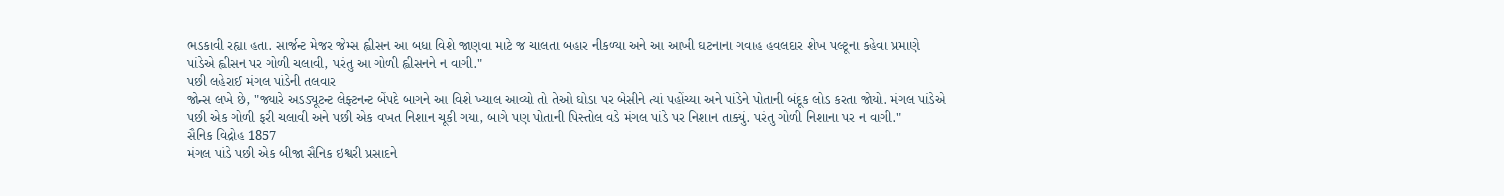ભડકાવી રહ્યા હતા. સાર્જન્ટ મેજર જેમ્સ હ્વીસન આ બધા વિશે જાણવા માટે જ ચાલતા બહાર નીકળ્યા અને આ આખી ઘટનાના ગવાહ હવલદાર શેખ પલ્ટૂના કહેવા પ્રમાણે પાંડેએ હ્વીસન પર ગોળી ચલાવી, પરંતુ આ ગોળી હ્વીસનને ન વાગી."
પછી લહેરાઈ મંગલ પાંડેની તલવાર
જોન્સ લખે છે, "જ્યારે અડડ્યૂટન્ટ લેફ્ટનન્ટ બેંપદે બાગને આ વિશે ખ્યાલ આવ્યો તો તેઓ ઘોડા પર બેસીને ત્યાં પહોંચ્યા અને પાંડેને પોતાની બંદૂક લોડ કરતા જોયો. મંગલ પાંડેએ પછી એક ગોળી ફરી ચલાવી અને પછી એક વખત નિશાન ચૂકી ગયા, બાગે પણ પોતાની પિસ્તોલ વડે મંગલ પાંડે પર નિશાન તાક્યું. પરંતુ ગોળી નિશાના પર ન વાગી."
સૈનિક વિદ્રોહ 1857
મંગલ પાંડે પછી એક બીજા સૈનિક ઇશ્વરી પ્રસાદને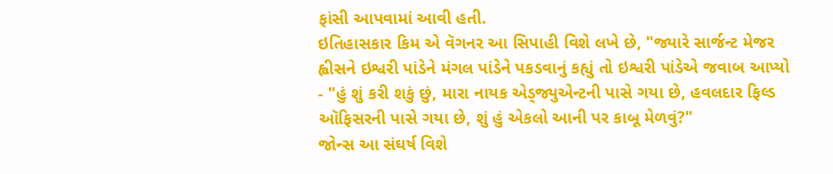ફાંસી આપવામાં આવી હતી.
ઇતિહાસકાર કિમ એ વૅગનર આ સિપાહી વિશે લખે છે, "જ્યારે સાર્જન્ટ મેજર હ્વીસને ઇશ્વરી પાંડેને મંગલ પાંડેને પકડવાનું કહ્યું તો ઇશ્વરી પાંડેએ જવાબ આપ્યો - "હું શું કરી શકું છું, મારા નાયક એડ્જ્યુએન્ટની પાસે ગયા છે, હવલદાર ફિલ્ડ ઑફિસરની પાસે ગયા છે, શું હું એકલો આની પર કાબૂ મેળવું?"
જોન્સ આ સંઘર્ષ વિશે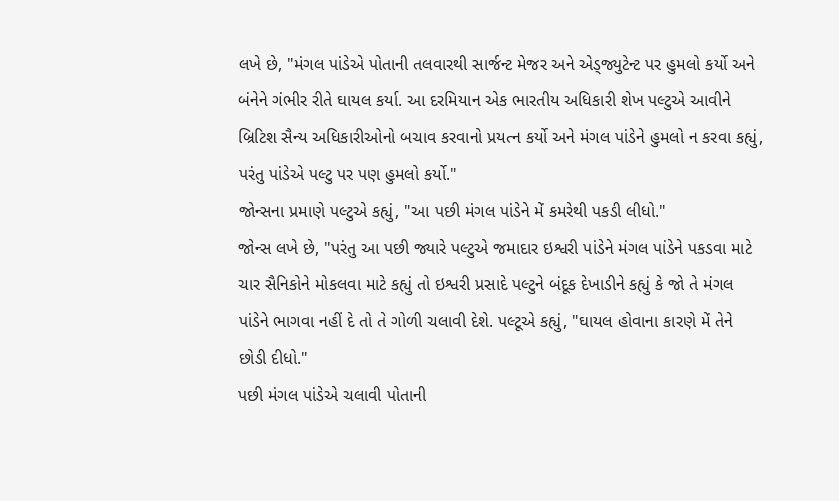લખે છે, "મંગલ પાંડેએ પોતાની તલવારથી સાર્જન્ટ મેજર અને એડ્જ્યુટેન્ટ પર હુમલો કર્યો અને બંનેને ગંભીર રીતે ઘાયલ કર્યા. આ દરમિયાન એક ભારતીય અધિકારી શેખ પલ્ટુએ આવીને બ્રિટિશ સૈન્ય અધિકારીઓનો બચાવ કરવાનો પ્રયત્ન કર્યો અને મંગલ પાંડેને હુમલો ન કરવા કહ્યું, પરંતુ પાંડેએ પલ્ટુ પર પણ હુમલો કર્યો."
જોન્સના પ્રમાણે પલ્ટુએ કહ્યું, "આ પછી મંગલ પાંડેને મેં કમરેથી પકડી લીધો."
જોન્સ લખે છે, "પરંતુ આ પછી જ્યારે પલ્ટુએ જમાદાર ઇશ્વરી પાંડેને મંગલ પાંડેને પકડવા માટે ચાર સૈનિકોને મોકલવા માટે કહ્યું તો ઇશ્વરી પ્રસાદે પલ્ટુને બંદૂક દેખાડીને કહ્યું કે જો તે મંગલ પાંડેને ભાગવા નહીં દે તો તે ગોળી ચલાવી દેશે. પલ્ટૂએ કહ્યું, "ઘાયલ હોવાના કારણે મેં તેને છોડી દીધો."
પછી મંગલ પાંડેએ ચલાવી પોતાની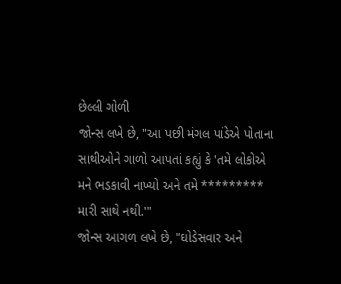છેલ્લી ગોળી
જોન્સ લખે છે, "આ પછી મંગલ પાંડેએ પોતાના સાથીઓને ગાળો આપતાં કહ્યું કે 'તમે લોકોએ મને ભડકાવી નાખ્યો અને તમે ********* મારી સાથે નથી.'"
જોન્સ આગળ લખે છે, "ઘોડેસવાર અને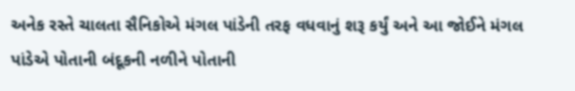અનેક રસ્તે ચાલતા સૈનિકોએ મંગલ પાંડેની તરફ વધવાનું શરૂ કર્યું અને આ જોઈને મંગલ પાંડેએ પોતાની બંદૂકની નળીને પોતાની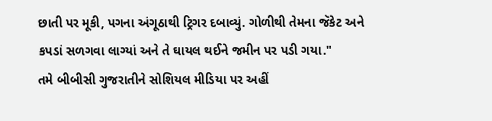છાતી પર મૂકી, પગના અંગૂઠાથી ટ્રિગર દબાવ્યું. ગોળીથી તેમના જૅકેટ અને કપડાં સળગવા લાગ્યાં અને તે ઘાયલ થઈને જમીન પર પડી ગયા."
તમે બીબીસી ગુજરાતીને સોશિયલ મીડિયા પર અહીં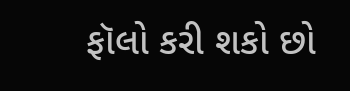ફૉલો કરી શકો છો